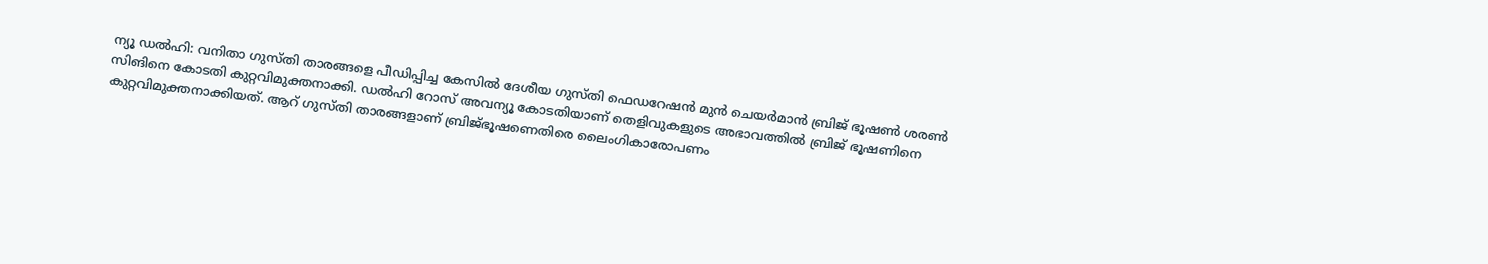ന്യൂ ഡൽഹി: വനിതാ ഗുസ്‌തി താരങ്ങളെ പീഡിപ്പിച്ച കേസിൽ ദേശീയ ഗുസ്‌തി ഫെഡറേഷൻ മുൻ ചെയർമാൻ ബ്രിജ് ഭൂഷൺ ശരൺ സിങിനെ കോടതി കുറ്റവിമുക്തനാക്കി. ഡൽഹി റോസ് അവന്യൂ കോടതിയാണ് തെളിവുകളുടെ അഭാവത്തിൽ ബ്രിജ് ഭൂഷണിനെ കുറ്റവിമുക്തനാക്കിയത്. ആറ് ഗുസ്തി താരങ്ങളാണ് ബ്രിജ്ഭൂഷണെതിരെ ലൈംഗികാരോപണം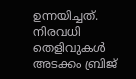ഉന്നയിച്ചത്. നിരവധി തെളിവുകൾ അടക്കം ബ്രിജ്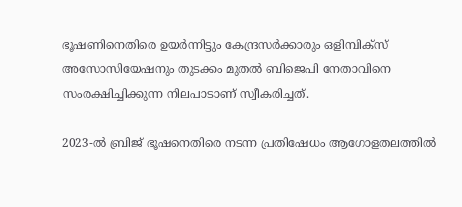ഭൂഷണിനെതിരെ ഉയർന്നിട്ടും കേന്ദ്രസർക്കാരും ഒളിമ്പിക്‌സ്‌ അസോസിയേഷനും തുടക്കം മുതൽ ബിജെപി നേതാവിനെ സംരക്ഷിച്ചിക്കുന്ന നിലപാടാണ് സ്വീകരിച്ചത്.

2023-ൽ ബ്രിജ് ഭൂഷനെതിരെ നടന്ന പ്രതിഷേധം ആഗോളതലത്തിൽ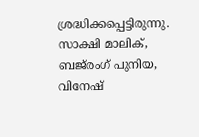ശ്രദ്ധിക്കപ്പെട്ടിരുന്നു. സാക്ഷി മാലിക്, ബജ്‌രംഗ് പുനിയ, വിനേഷ്‌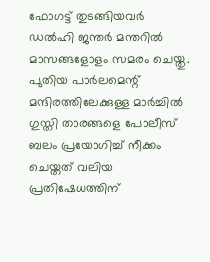ഫോഗട്ട്‌ തുടങ്ങിയവർ ഡൽഹി ജന്തർ മന്തറിൽ മാസങ്ങളോളം സമരം ചെയ്തു. പുതിയ പാർലമെന്റ് മന്ദിരത്തിലേക്കുള്ള മാർച്ചിൽ ഗുസ്തി താരങ്ങളെ പോലീസ് ബലം പ്രയോഗിച്ച് നീക്കം ചെയ്തത് വലിയ പ്രതിഷേധത്തിന്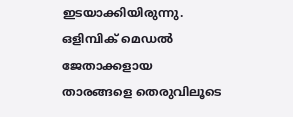ഇടയാക്കിയിരുന്നു. ഒളിമ്പിക് മെഡൽ ജേതാക്കളായ താരങ്ങളെ തെരുവിലൂടെ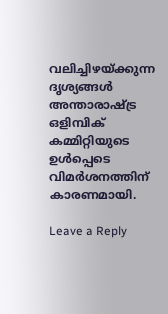വലിച്ചിഴയ്ക്കുന്ന ദൃശ്യങ്ങൾ അന്താരാഷ്ട്ര ഒളിമ്പിക് കമ്മിറ്റിയുടെ ഉൾപ്പെടെ വിമർശനത്തിന് കാരണമായി.

Leave a Reply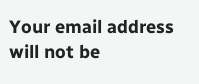Your email address will not be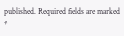published. Required fields are marked *